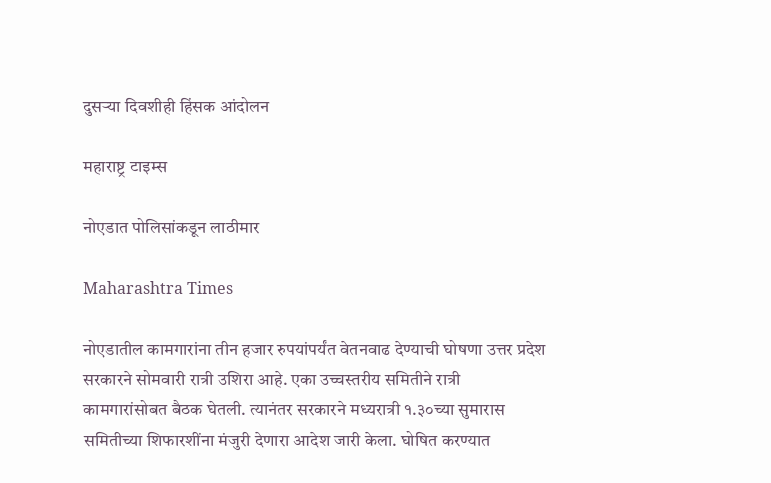दुसऱ्या दिवशीही हिंसक आंदोलन

महाराष्ट्र टाइम्स

नोएडात पोलिसांकडून लाठीमार

Maharashtra Times

नोएडातील कामगारांना तीन हजार रुपयांपर्यंत वेतनवाढ देण्याची घोषणा उत्तर प्रदेश सरकारने सोमवारी रात्री उशिरा आहे. एका उच्चस्तरीय समितीने रात्री कामगारांसोबत बैठक घेतली. त्यानंतर सरकारने मध्यरात्री १.३०च्या सुमारास समितीच्या शिफारशींना मंजुरी देणारा आदेश जारी केला. घोषित करण्यात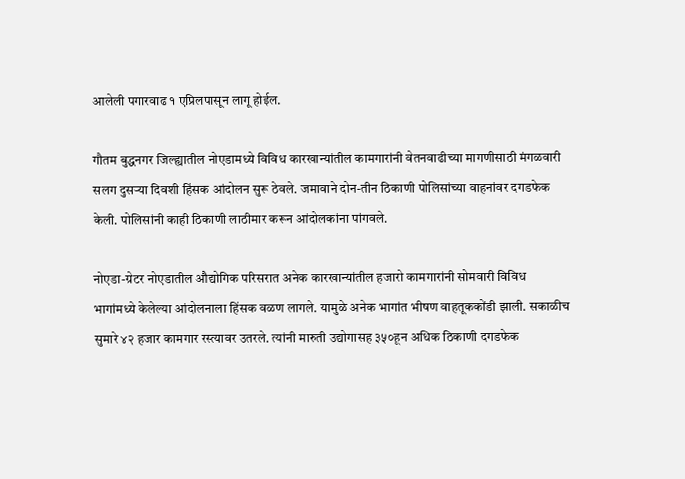आलेली पगारवाढ १ एप्रिलपासून लागू होईल.

गौतम बुद्धनगर जिल्ह्यातील नोएडामध्ये विविध कारखान्यांतील कामगारांनी वेतनवाढीच्या मागणीसाठी मंगळवारी सलग दुसऱ्या दिवशी हिंसक आंदोलन सुरू ठेवले. जमावाने दोन-तीन ठिकाणी पोलिसांच्या वाहनांवर दगडफेक केली. पोलिसांनी काही ठिकाणी लाठीमार करून आंदोलकांना पांगवले.

नोएडा-ग्रेटर नोएडातील औद्योगिक परिसरात अनेक कारखान्यांतील हजारो कामगारांनी सोमवारी विविध भागांमध्ये केलेल्या आंदोलनाला हिंसक वळण लागले. यामुळे अनेक भागांत भीषण वाहतूककोंडी झाली. सकाळीच सुमारे ४२ हजार कामगार रस्त्यावर उतरले. त्यांनी मारुती उद्योगासह ३५०हून अधिक ठिकाणी दगडफेक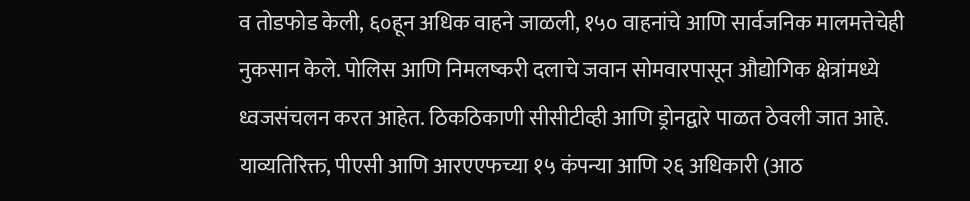व तोडफोड केली, ६०हून अधिक वाहने जाळली, १५० वाहनांचे आणि सार्वजनिक मालमत्तेचेही नुकसान केले. पोलिस आणि निमलष्करी दलाचे जवान सोमवारपासून औद्योगिक क्षेत्रांमध्ये ध्वजसंचलन करत आहेत. ठिकठिकाणी सीसीटीव्ही आणि ड्रोनद्वारे पाळत ठेवली जात आहे. याव्यतिरिक्त, पीएसी आणि आरएएफच्या १५ कंपन्या आणि २६ अधिकारी (आठ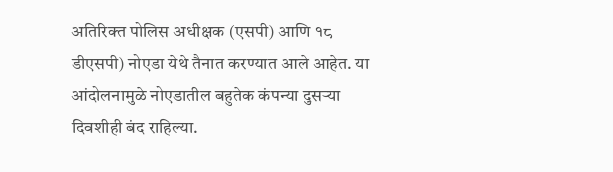अतिरिक्त पोलिस अधीक्षक (एसपी) आणि १८ डीएसपी) नोएडा येथे तैनात करण्यात आले आहेत. या आंदोलनामुळे नोएडातील बहुतेक कंपन्या दुसऱ्या दिवशीही बंद राहिल्या.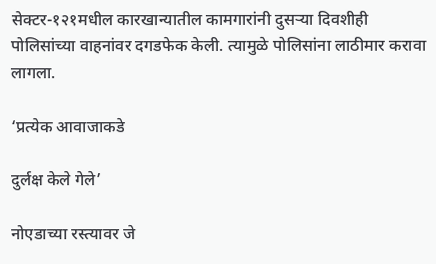सेक्टर-१२१मधील कारखान्यातील कामगारांनी दुसऱ्या दिवशीही पोलिसांच्या वाहनांवर दगडफेक केली. त्यामुळे पोलिसांना लाठीमार करावा लागला.

‘प्रत्येक आवाजाकडे

दुर्लक्ष केले गेले’

नोएडाच्या रस्त्यावर जे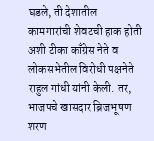घडले, ती देशातील कामगारांची शेवटची हाक होती अशी टीका काँग्रेस नेते व लोकसभेतील विरोधी पक्षनेते राहुल गांधी यांनी केली. तर, भाजपचे खासदार ब्रिजभूषण शरण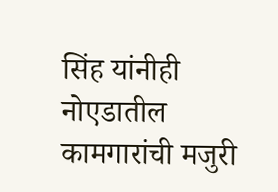सिंह यांनीही नोएडातील कामगारांची मजुरी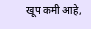खूप कमी आहे,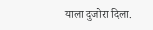याला दुजोरा दिला.